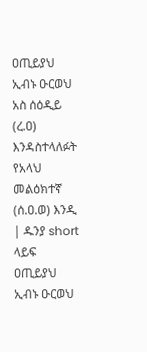ዐጢይያህ ኢብኑ ዑርወህ አስ ሰዕዲይ (ረ.ዐ) እንዳስተላለፉት የአላህ መልዕክተኛ (ሰ.ዐ.ወ) እንዲ | ዱንያ short ላይፍ
ዐጢይያህ ኢብኑ ዑርወህ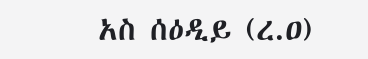አስ ሰዕዲይ (ረ.ዐ)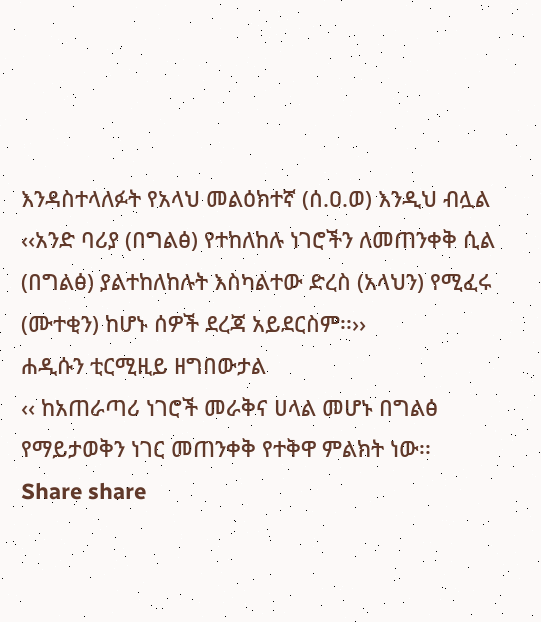እንዳስተላለፉት የአላህ መልዕክተኛ (ሰ.ዐ.ወ) እንዲህ ብሏል ‹‹አንድ ባሪያ (በግልፅ) የተከለከሉ ነገሮችን ለመጠንቀቅ ሲል (በግልፅ) ያልተከለከሉት እስካልተው ድረስ (አላህን) የሚፈሩ (ሙተቂን) ከሆኑ ሰዎች ደረጃ አይደርስም፡፡››
ሐዲሱን ቲርሚዚይ ዘግበውታል
‹‹ ከአጠራጣሪ ነገሮች መራቅና ሀላል መሆኑ በግልፅ የማይታወቅን ነገር መጠንቀቅ የተቅዋ ምልክት ነው፡፡
Share share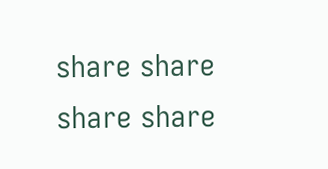share share share share